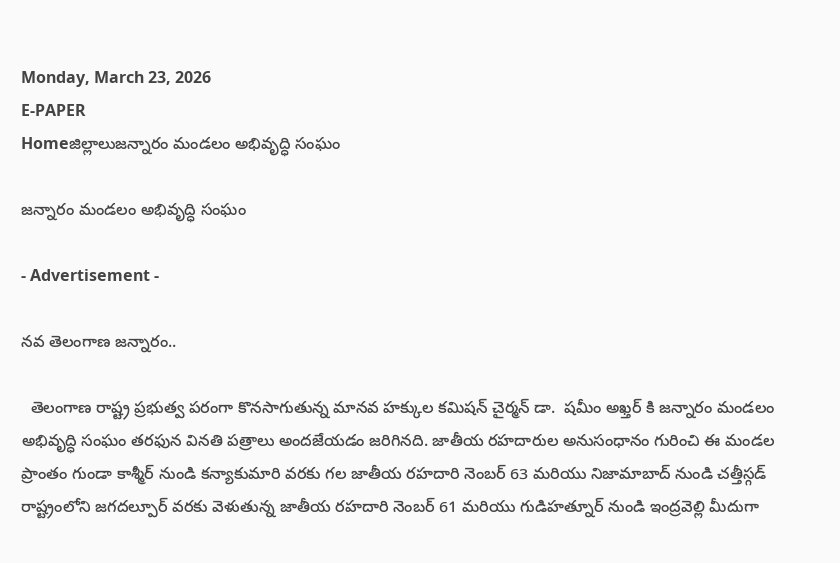Monday, March 23, 2026
E-PAPER
Homeజిల్లాలుజన్నారం మండలం అభివృద్ధి సంఘం

జన్నారం మండలం అభివృద్ధి సంఘం

- Advertisement -

నవ తెలంగాణ జన్నారం..

  తెలంగాణ రాష్ట్ర ప్రభుత్వ పరంగా కొనసాగుతున్న మానవ హక్కుల కమిషన్ చైర్మన్ డా.  షమీం అఖ్తర్ కి జన్నారం మండలం అభివృద్ధి సంఘం తరఫున వినతి పత్రాలు అందజేయడం జరిగినది. జాతీయ రహదారుల అనుసంధానం గురించి ఈ మండల ప్రాంతం గుండా కాశ్మీర్ నుండి కన్యాకుమారి వరకు గల జాతీయ రహదారి నెంబర్ 63 మరియు నిజామాబాద్ నుండి చత్తీస్గడ్ రాష్ట్రంలోని జగదల్పూర్ వరకు వెళుతున్న జాతీయ రహదారి నెంబర్ 61 మరియు గుడిహత్నూర్ నుండి ఇంద్రవెల్లి మీదుగా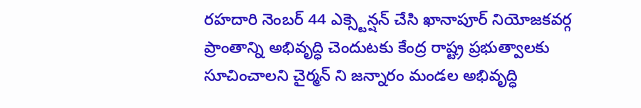రహదారి నెంబర్ 44 ఎక్స్టెన్షన్ చేసి ఖానాపూర్ నియోజకవర్గ ప్రాంతాన్ని అభివృద్ధి చెందుటకు కేంద్ర రాష్ట్ర ప్రభుత్వాలకు సూచించాలని చైర్మన్ ని జన్నారం మండల అభివృద్ధి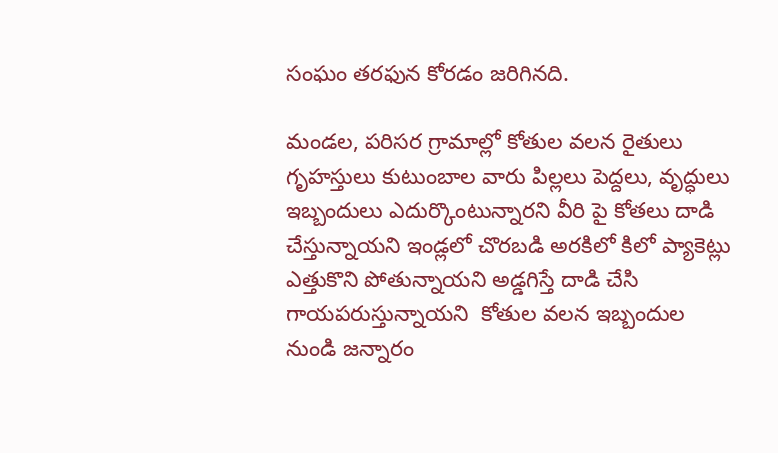సంఘం తరఫున కోరడం జరిగినది.

మండల, పరిసర గ్రామాల్లో కోతుల వలన రైతులు గృహస్తులు కుటుంబాల వారు పిల్లలు పెద్దలు, వృద్ధులు ఇబ్బందులు ఎదుర్కొంటున్నారని వీరి పై కోతలు దాడి చేస్తున్నాయని ఇండ్లలో చొరబడి అరకిలో కిలో ప్యాకెట్లు ఎత్తుకొని పోతున్నాయని అడ్డగిస్తే దాడి చేసి గాయపరుస్తున్నాయని ‌ కోతుల వలన ఇబ్బందుల నుండి జన్నారం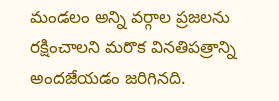మండలం అన్ని వర్గాల ప్రజలను రక్షించాలని మరొక వినతిపత్రాన్ని అందజేయడం జరిగినది.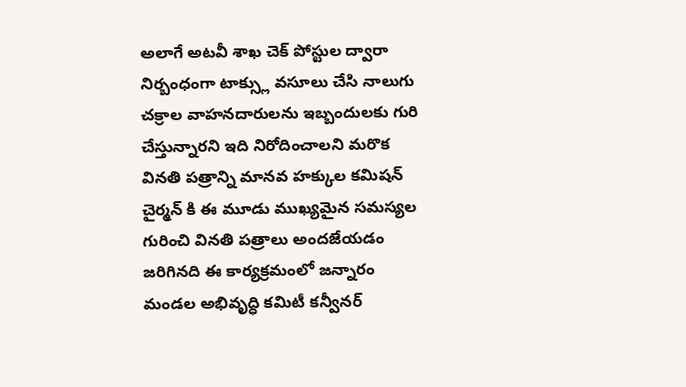అలాగే అటవీ శాఖ చెక్ పోస్టుల ద్వారా నిర్బంధంగా టాక్స్లు వసూలు చేసి నాలుగు చక్రాల వాహనదారులను ఇబ్బందులకు గురి చేస్తున్నారని ఇది నిరోదించాలని మరొక వినతి పత్రాన్ని మానవ హక్కుల కమిషన్ చైర్మన్ కి ఈ మూడు ముఖ్యమైన సమస్యల గురించి వినతి పత్రాలు అందజేయడం జరిగినది ఈ కార్యక్రమంలో జన్నారం మండల అభివృద్ధి కమిటీ కన్వీనర్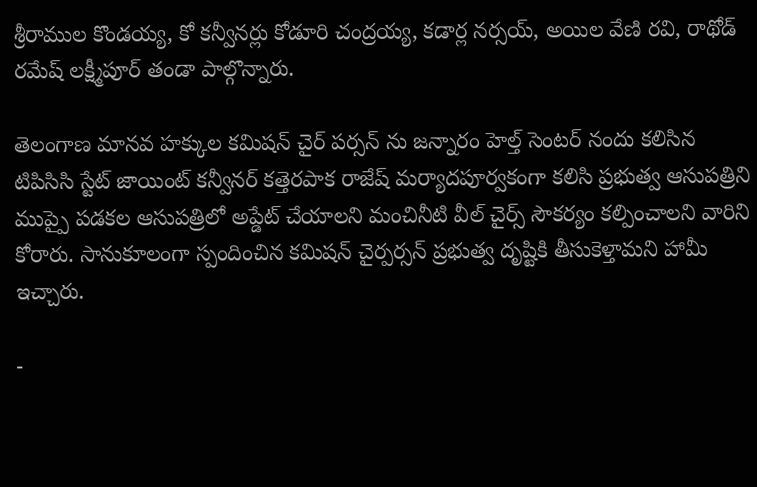శ్రీరాముల కొండయ్య, కో కన్వీనర్లు కోడూరి చంద్రయ్య, కడార్ల నర్సయ్, అయిల వేణి రవి, రాథోడ్ రమేష్ లక్ష్మీపూర్ తండా పాల్గొన్నారు.

తెలంగాణ మానవ హక్కుల కమిషన్ చైర్ పర్సన్ ను జన్నారం హెల్త్ సెంటర్ నందు కలిసిన టిపిసిసి స్టేట్ జాయింట్ కన్వీనర్ కత్తెరపాక రాజేష్ మర్యాదపూర్వకంగా కలిసి ప్రభుత్వ ఆసుపత్రిని ముప్పై పడకల ఆసుపత్రిలో అప్డేట్ చేయాలని మంచినీటి వీల్ చైర్స్ సౌకర్యం కల్పించాలని వారిని కోరారు. సానుకూలంగా స్పందించిన కమిషన్ చైర్పర్సన్ ప్రభుత్వ దృష్టికి తీసుకెళ్తామని హామీ ఇచ్చారు.

-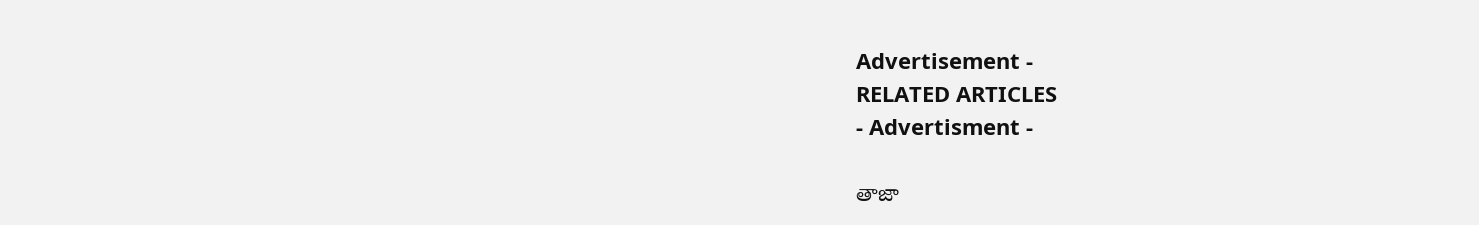Advertisement -
RELATED ARTICLES
- Advertisment -

తాజా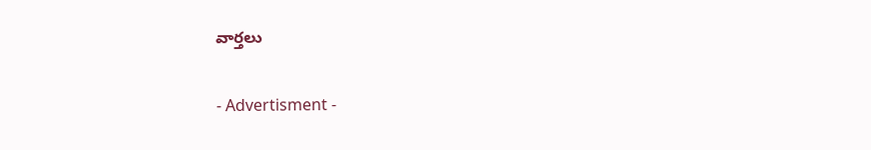వార్తలు

- Advertisment -